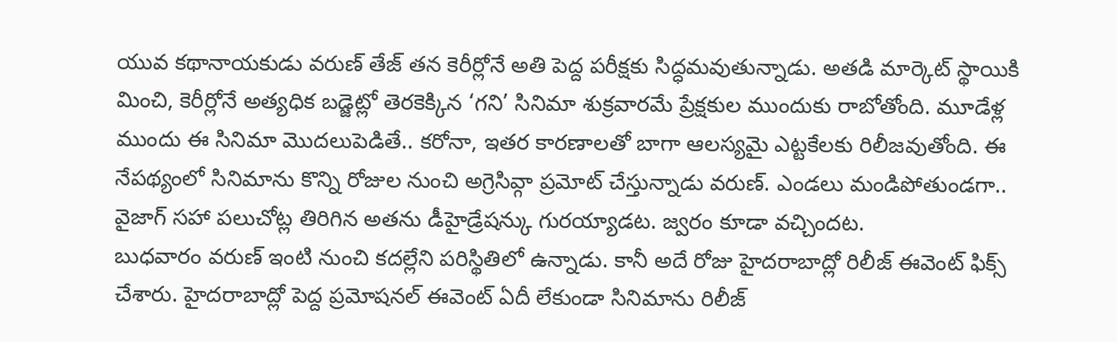యువ కథానాయకుడు వరుణ్ తేజ్ తన కెరీర్లోనే అతి పెద్ద పరీక్షకు సిద్ధమవుతున్నాడు. అతడి మార్కెట్ స్థాయికి మించి, కెరీర్లోనే అత్యధిక బడ్జెట్లో తెరకెక్కిన ‘గని’ సినిమా శుక్రవారమే ప్రేక్షకుల ముందుకు రాబోతోంది. మూడేళ్ల ముందు ఈ సినిమా మొదలుపెడితే.. కరోనా, ఇతర కారణాలతో బాగా ఆలస్యమై ఎట్టకేలకు రిలీజవుతోంది. ఈ నేపథ్యంలో సినిమాను కొన్ని రోజుల నుంచి అగ్రెసివ్గా ప్రమోట్ చేస్తున్నాడు వరుణ్. ఎండలు మండిపోతుండగా.. వైజాగ్ సహా పలుచోట్ల తిరిగిన అతను డీహైడ్రేషన్కు గురయ్యాడట. జ్వరం కూడా వచ్చిందట.
బుధవారం వరుణ్ ఇంటి నుంచి కదల్లేని పరిస్థితిలో ఉన్నాడు. కానీ అదే రోజు హైదరాబాద్లో రిలీజ్ ఈవెంట్ ఫిక్స్ చేశారు. హైదరాబాద్లో పెద్ద ప్రమోషనల్ ఈవెంట్ ఏదీ లేకుండా సినిమాను రిలీజ్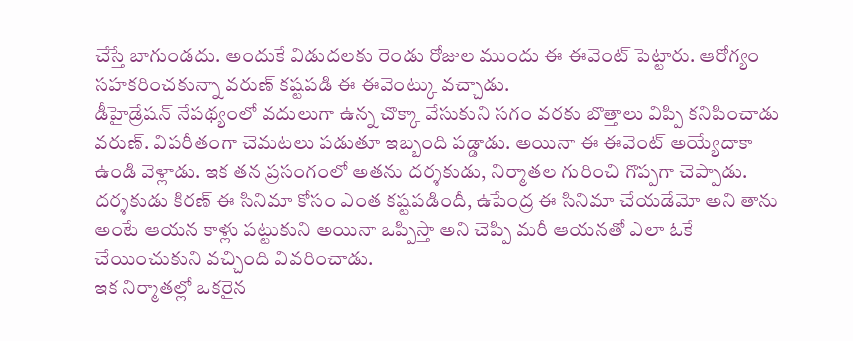చేస్తే బాగుండదు. అందుకే విడుదలకు రెండు రోజుల ముందు ఈ ఈవెంట్ పెట్టారు. ఆరోగ్యం సహకరించకున్నా వరుణ్ కష్టపడి ఈ ఈవెంట్కు వచ్చాడు.
డీహైడ్రేషన్ నేపథ్యంలో వదులుగా ఉన్న చొక్కా వేసుకుని సగం వరకు బొత్తాలు విప్పి కనిపించాడు వరుణ్. విపరీతంగా చెమటలు పడుతూ ఇబ్బంది పడ్డాడు. అయినా ఈ ఈవెంట్ అయ్యేదాకా ఉండి వెళ్లాడు. ఇక తన ప్రసంగంలో అతను దర్శకుడు, నిర్మాతల గురించి గొప్పగా చెప్పాడు. దర్శకుడు కిరణ్ ఈ సినిమా కోసం ఎంత కష్టపడిందీ, ఉపేంద్ర ఈ సినిమా చేయడేమో అని తాను అంటే ఆయన కాళ్లు పట్టుకుని అయినా ఒప్పిస్తా అని చెప్పి మరీ ఆయనతో ఎలా ఓకే చేయించుకుని వచ్చింది వివరించాడు.
ఇక నిర్మాతల్లో ఒకరైన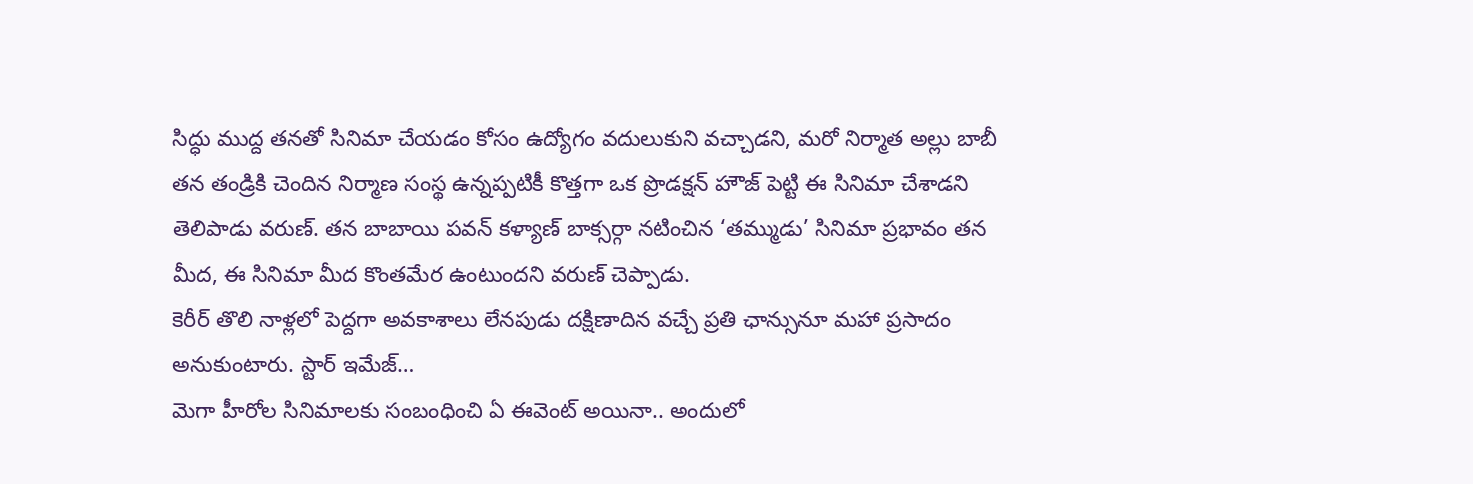సిద్ధు ముద్ద తనతో సినిమా చేయడం కోసం ఉద్యోగం వదులుకుని వచ్చాడని, మరో నిర్మాత అల్లు బాబీ తన తండ్రికి చెందిన నిర్మాణ సంస్థ ఉన్నప్పటికీ కొత్తగా ఒక ప్రొడక్షన్ హౌజ్ పెట్టి ఈ సినిమా చేశాడని తెలిపాడు వరుణ్. తన బాబాయి పవన్ కళ్యాణ్ బాక్సర్గా నటించిన ‘తమ్ముడు’ సినిమా ప్రభావం తన మీద, ఈ సినిమా మీద కొంతమేర ఉంటుందని వరుణ్ చెప్పాడు.
కెరీర్ తొలి నాళ్లలో పెద్దగా అవకాశాలు లేనపుడు దక్షిణాదిన వచ్చే ప్రతి ఛాన్సునూ మహా ప్రసాదం అనుకుంటారు. స్టార్ ఇమేజ్…
మెగా హీరోల సినిమాలకు సంబంధించి ఏ ఈవెంట్ అయినా.. అందులో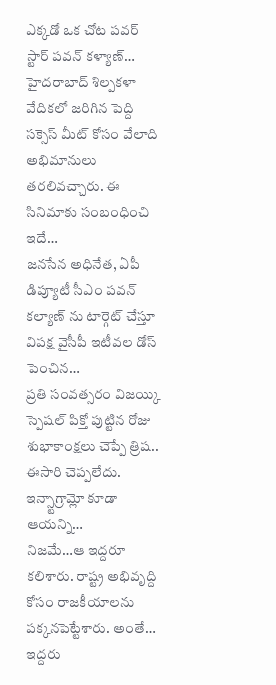ఎక్కడో ఒక చోట పవర్ స్టార్ పవన్ కళ్యాణ్…
హైదరాబాద్ శిల్పకళా వేదికలో జరిగిన పెద్ది సక్సెస్ మీట్ కోసం వేలాది అభిమానులు తరలివచ్చారు. ఈ సినిమాకు సంబంధించి ఇదే…
జనసేన అధినేత, ఏపీ డిప్యూటీ సీఎం పవన్ కల్యాణ్ ను టార్గెట్ చేస్తూ విపక్ష వైసీపీ ఇటీవల డోస్ పెంచిన…
ప్రతి సంవత్సరం విజయ్కి స్పెషల్ పిక్తో పుట్టిన రోజు శుభాకాంక్షలు చెప్పే త్రిష.. ఈసారి చెప్పలేదు. ఇన్స్టాగ్రామ్లో కూడా ఆయన్ని…
నిజమే…ఆ ఇద్దరూ కలిశారు. రాష్ట్ర అభివృద్ది కోసం రాజకీయాలను పక్కనపెట్టేశారు. అంతే… ఇద్దరు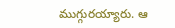ముగ్గురయ్యారు. ఆ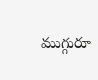ముగ్గురూ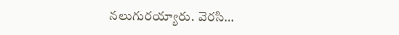నలుగురయ్యారు. వెరసి…